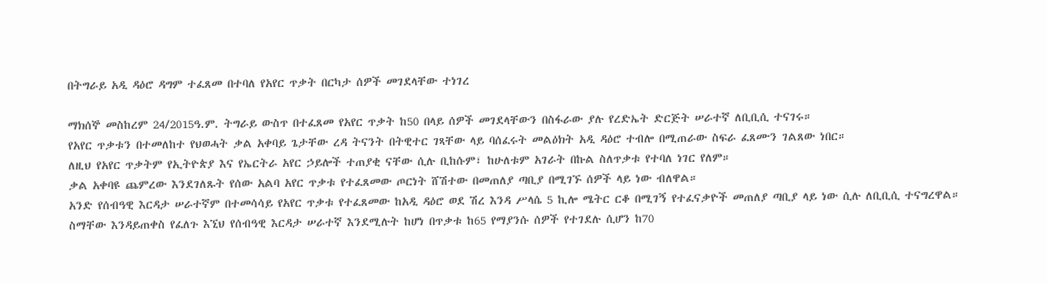በትግራይ አዲ ዳዕሮ ዳግም ተፈጸመ በተባለ የአየር ጥቃት በርካታ ሰዎች መገደላቸው ተነገረ

ማክሰኞ መስከረም 24/2015ዓ.ም. ትግራይ ውስጥ በተፈጸመ የአየር ጥቃት ከ50 በላይ ሰዎች መገደላቸውን በስፋራው ያሉ የረድኤት ድርጅት ሠራተኛ ለቢቢሲ ተናገሩ።
የአየር ጥቃቱን በተመለከተ የህወሓት ቃል አቀባይ ጌታቸው ረዳ ትናንት በትዊተር ገጻቸው ላይ ባሰፈሩት መልዕክት አዲ ዳዕሮ ተብሎ በሚጠራው ስፍራ ፈጸሙን ገልጸው ነበር።
ለዚህ የአየር ጥቃትም የኢትዮጵያ እና የኤርትራ አየር ኃይሎች ተጠያቂ ናቸው ሲሉ ቢከሱም፣ ከሁለቱም አገራት በኩል ስለጥቃቱ የተባለ ነገር የለም።
ቃል አቀባዩ ጨምረው እንደገለጹት የሰው አልባ አየር ጥቃቱ የተፈጸመው ጦርነት ሸሽተው በመጠለያ ጣቢያ በሚገኙ ሰዎች ላይ ነው ብለዋል።
አንድ የሰብዓዊ እርዳታ ሠራተኛም በተመሳሳይ የአየር ጥቃቱ የተፈጸመው ከአዲ ዳዕሮ ወደ ሽረ እንዳ ሥላሴ 5 ኪሎ ሜትር ርቆ በሚገኝ የተፈናቃዮች መጠለያ ጣቢያ ላይ ነው ሲሉ ለቢቢሲ ተናግረዋል።
ስማቸው እንዳይጠቀስ የፈለጉ እኚህ የሰብዓዊ እርዳታ ሠራተኛ እንደሚሉት ከሆነ በጥቃቱ ከ65 የማያንሱ ሰዎች የተገደሉ ሲሆን ከ70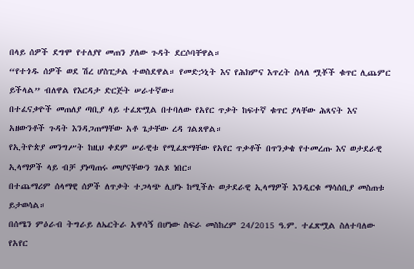በላይ ሰዎች ደግሞ የተለያየ መጠን ያለው ጉዳት ደርሶባቸዋል።
“የተጎዱ ሰዎች ወደ ሽረ ሆስፒታል ተወስደዋል። የመድኃኒት እና የሕክምና እጥረት ስላለ ሟቾች ቁጥር ሊጨምር ይችላል” ብለዋል የእርዳታ ድርጅት ሠራተኛው።
በተፈናቃዮች መጠለያ ጣቢያ ላይ ተፈጽሟል በተባለው የአየር ጥቃት ከፍተኛ ቁጥር ያላቸው ሕጻናት እና አዘውንቶች ጉዳት እንዳጋጠማቸው አቶ ጌታቸው ረዳ ገልጸዋል።
የኢትዮጵያ መንግሥት ከዚህ ቀደም ሠራዊቱ የሚፈጽማቸው የአየር ጥቃቶች በጥንቃቄ የተመረጡ እና ወታደራዊ ኢላማዎች ላይ ብቻ ያነጣጠሩ መሆናቸውን ገልጾ ነበር።
በተጨማሪም ሰላማዊ ሰዎች ለጥቃት ተጋላጭ ሊሆኑ ከሚችሉ ወታደራዊ ኢላማዎች እንዲርቁ ማሳሰቢያ መስጠቱ ይታወሳል።
በሰሜን ምዕራብ ትግራይ ለኤርትራ አዋሳኝ በሆነው ስፍራ መስከረም 24/2015 ዓ.ም. ተፈጽሟል ስለተባለው የአየር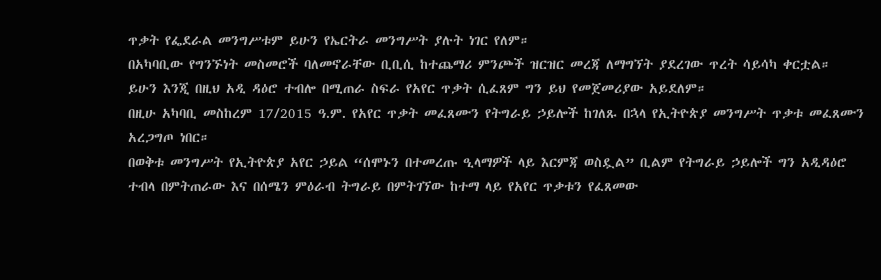ጥቃት የፌደራል መንግሥቱም ይሁን የኤርትራ መንግሥት ያሉት ነገር የለም።
በአካባቢው የግንኙነት መስመሮች ባለመኖራቸው ቢቢሲ ከተጨማሪ ምንጮች ዝርዝር መረጃ ለማግኘት ያደረገው ጥረት ሳይሳካ ቀርቷል።
ይሁን እንጂ በዚህ አዲ ዳዕሮ ተብሎ በሚጠራ ስፍራ የአየር ጥቃት ሲፈጸም ግን ይህ የመጀመሪያው አይደለም።
በዚሁ አካባቢ መስከረም 17/2015 ዓ.ም. የአየር ጥቃት መፈጸሙን የትግራይ ኃይሎች ከገለጹ በኋላ የኢትዮጵያ መንግሥት ጥቃቱ መፈጸሙን አረጋግጦ ነበር።
በወቅቱ መንግሥት የኢትዮጵያ አየር ኃይል “ሰሞኑን በተመረጡ ዒላማዎች ላይ እርምጃ ወስዷል” ቢልም የትግራይ ኃይሎች ግን አዲዳዕሮ ተብላ በምትጠራው እና በሰሜን ምዕራብ ትግራይ በምትገኘው ከተማ ላይ የአየር ጥቃቱን የፈጸመው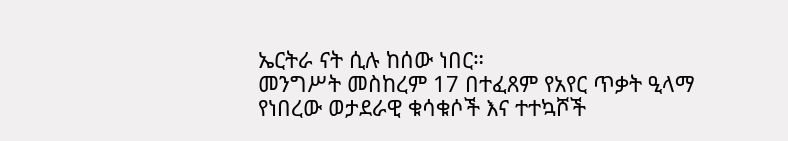ኤርትራ ናት ሲሉ ከሰው ነበር።
መንግሥት መስከረም 17 በተፈጸም የአየር ጥቃት ዒላማ የነበረው ወታደራዊ ቁሳቁሶች እና ተተኳሾች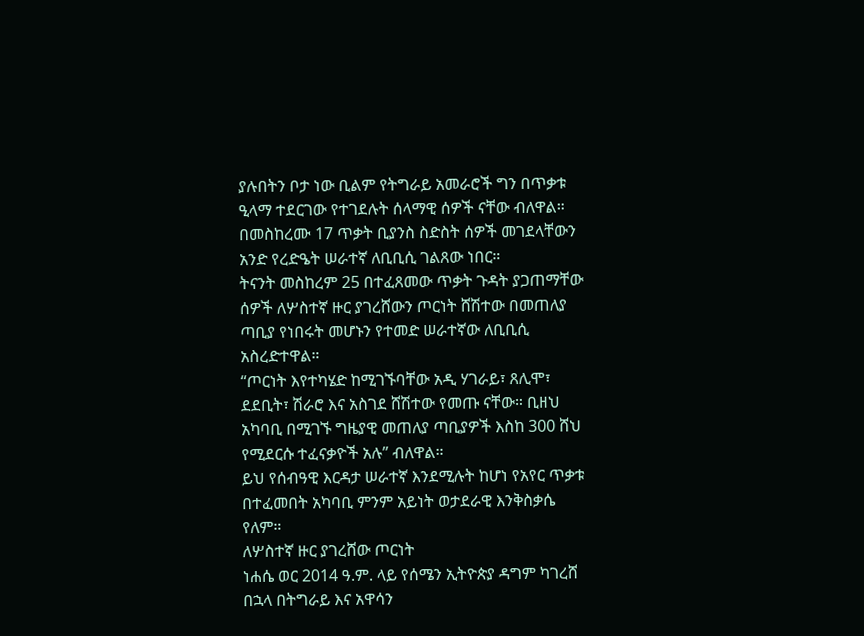ያሉበትን ቦታ ነው ቢልም የትግራይ አመራሮች ግን በጥቃቱ ዒላማ ተደርገው የተገደሉት ሰላማዊ ሰዎች ናቸው ብለዋል።
በመስከረሙ 17 ጥቃት ቢያንስ ስድስት ሰዎች መገደላቸውን አንድ የረድዔት ሠራተኛ ለቢቢሲ ገልጸው ነበር።
ትናንት መስከረም 25 በተፈጸመው ጥቃት ጉዳት ያጋጠማቸው ሰዎች ለሦስተኛ ዙር ያገረሸውን ጦርነት ሸሽተው በመጠለያ ጣቢያ የነበሩት መሆኑን የተመድ ሠራተኛው ለቢቢሲ አስረድተዋል።
“ጦርነት እየተካሄድ ከሚገኙባቸው አዲ ሃገራይ፣ ጸሊሞ፣ ደደቢት፣ ሽራሮ እና አስገደ ሸሽተው የመጡ ናቸው። ቢዘህ አካባቢ በሚገኙ ግዜያዊ መጠለያ ጣቢያዎች እስከ 300 ሸህ የሚደርሱ ተፈናቃዮች አሉ” ብለዋል።
ይህ የሰብዓዊ እርዳታ ሠራተኛ እንደሚሉት ከሆነ የአየር ጥቃቱ በተፈመበት አካባቢ ምንም አይነት ወታደራዊ እንቅስቃሴ የለም።
ለሦስተኛ ዙር ያገረሸው ጦርነት
ነሐሴ ወር 2014 ዓ.ም. ላይ የሰሜን ኢትዮጵያ ዳግም ካገረሸ በኋላ በትግራይ እና አዋሳን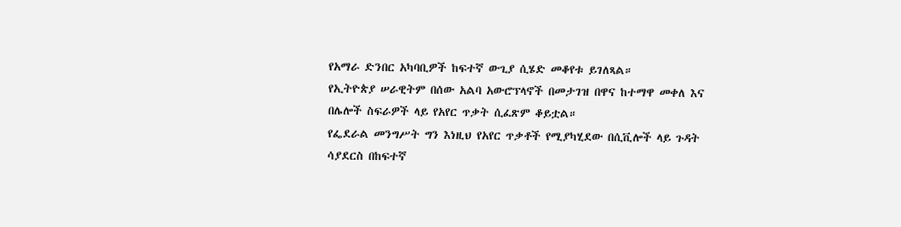የአማራ ድንበር አካባቢዎች ከፍተኛ ውጊያ ሲሄድ መቆየቱ ይገለጻል።
የኢትዮጵያ ሠራዊትም በሰው አልባ አውሮፕላኖች በመታገዝ በዋና ከተማዋ መቀለ እና በሌሎች ስፍራዎች ላይ የአየር ጥቃት ሲፈጽም ቆይቷል።
የፌደራል መንግሥት ግን እነዚህ የአየር ጥቃቶች የሚያካሂደው በሲቪሎች ላይ ጉዳት ሳያደርስ በከፍተኛ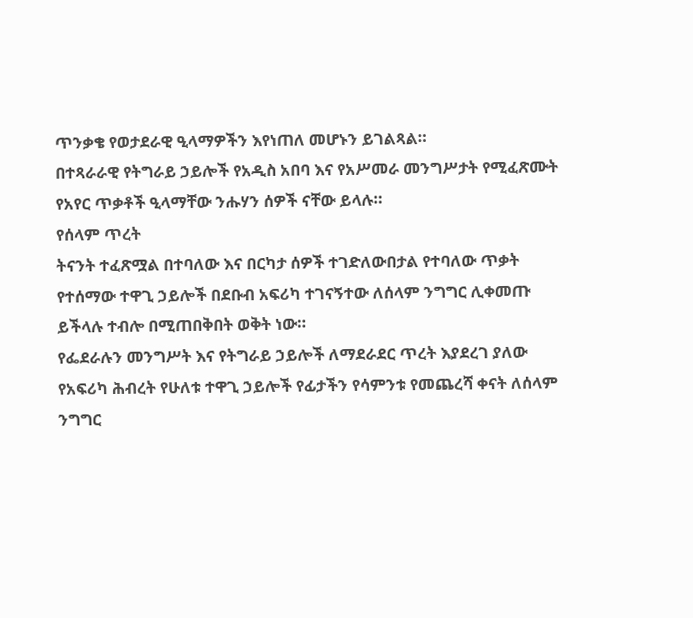ጥንቃቄ የወታደራዊ ዒላማዎችን እየነጠለ መሆኑን ይገልጻል።
በተጻራራዊ የትግራይ ኃይሎች የአዲስ አበባ እና የአሥመራ መንግሥታት የሚፈጽሙት የአየር ጥቃቶች ዒላማቸው ንሑሃን ሰዎች ናቸው ይላሉ።
የሰላም ጥረት
ትናንት ተፈጽሟል በተባለው እና በርካታ ሰዎች ተገድለውበታል የተባለው ጥቃት የተሰማው ተዋጊ ኃይሎች በደቡብ አፍሪካ ተገናኝተው ለሰላም ንግግር ሊቀመጡ ይችላሉ ተብሎ በሚጠበቅበት ወቅት ነው።
የፌደራሉን መንግሥት እና የትግራይ ኃይሎች ለማደራደር ጥረት እያደረገ ያለው የአፍሪካ ሕብረት የሁለቱ ተዋጊ ኃይሎች የፊታችን የሳምንቱ የመጨረሻ ቀናት ለሰላም ንግግር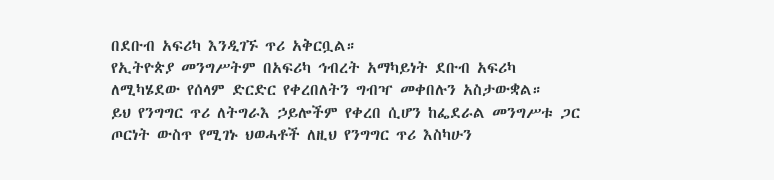በደቡብ አፍሪካ እንዲገኙ ጥሪ አቅርቧል።
የኢትዮጵያ መንግሥትም በአፍሪካ ኅብረት አማካይነት ደቡብ አፍሪካ ለሚካሄደው የሰላም ድርድር የቀረበለትን ግብዣ መቀበሉን አስታውቋል።
ይህ የንግግር ጥሪ ለትግራእ ኃይሎችም የቀረበ ሲሆን ከፌደራል መንግሥቱ ጋር ጦርነት ውስጥ የሚገኑ ህወሓቶች ለዚህ የንግግር ጥሪ እስካሁን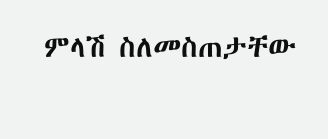ምላሽ ስለመስጠታቸው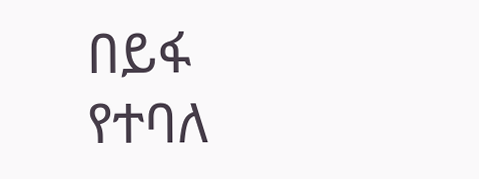በይፋ የተባለ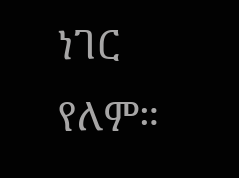ነገር የለም።